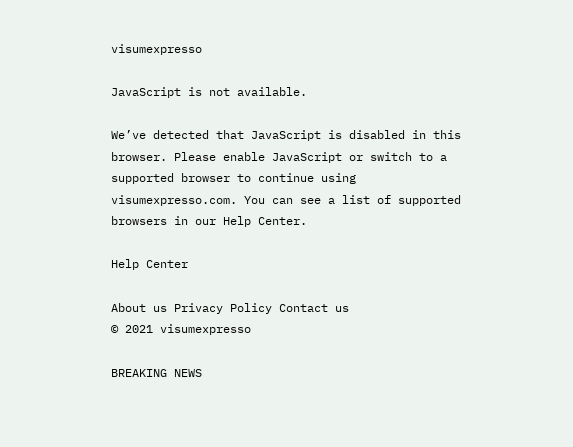visumexpresso

JavaScript is not available.

We’ve detected that JavaScript is disabled in this browser. Please enable JavaScript or switch to a supported browser to continue using visumexpresso.com. You can see a list of supported browsers in our Help Center.

Help Center

About us Privacy Policy Contact us
© 2021 visumexpresso

BREAKING NEWS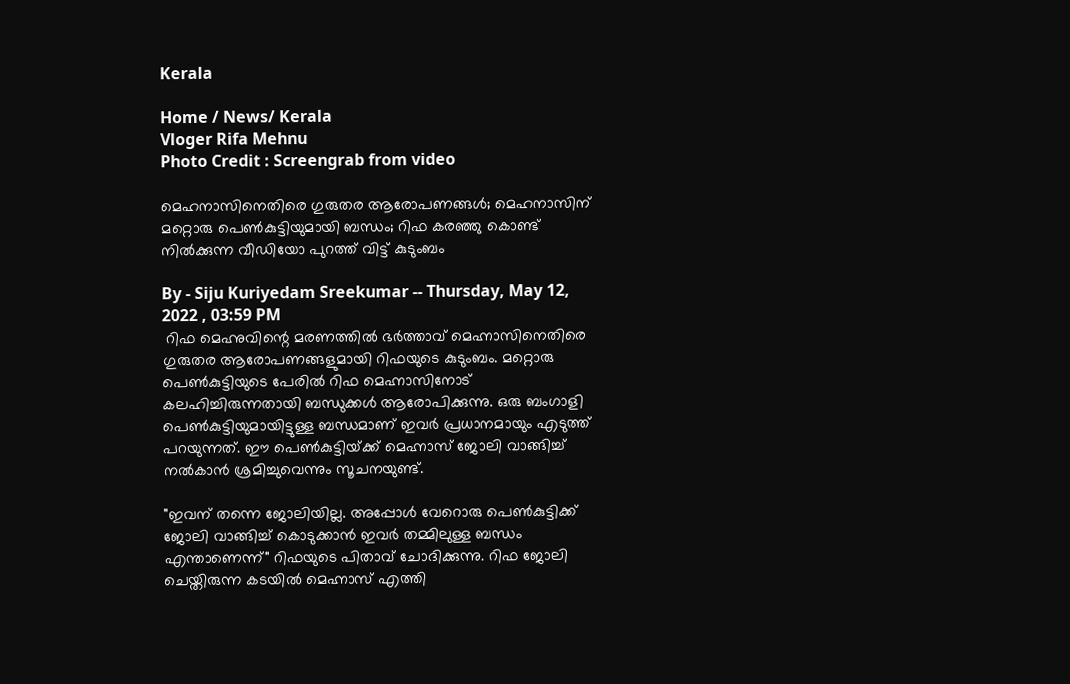Kerala

Home / News/ Kerala
Vloger Rifa Mehnu
Photo Credit : Screengrab from video

മെഹനാസിനെതിരെ ഗുരുതര ആരോപണങ്ങൾ; മെഹനാസിന് മറ്റൊരു പെൺകുട്ടിയുമായി ബന്ധം; റിഫ കരഞ്ഞു കൊണ്ട് നിൽക്കുന്ന വീഡിയോ പുറത്ത് വിട്ട് കുടുംബം

By - Siju Kuriyedam Sreekumar -- Thursday, May 12, 2022 , 03:59 PM
 റിഫ മെഹ്നുവിന്റെ മരണത്തിൽ ഭർത്താവ് മെഹ്നാസിനെതിരെ ഗുരുതര ആരോപണങ്ങളുമായി റിഫയുടെ കുടുംബം. മറ്റൊരു പെൺകുട്ടിയുടെ പേരിൽ റിഫ മെഹ്നാസിനോട് കലഹിച്ചിരുന്നതായി ബന്ധുക്കൾ ആരോപിക്കുന്നു. ഒരു ബംഗാളി പെൺകുട്ടിയുമായിട്ടുള്ള ബന്ധമാണ് ഇവർ പ്രധാനമായും എടുത്ത് പറയുന്നത്. ഈ പെൺകുട്ടിയ്‌ക്ക് മെഹ്നാസ് ജോലി വാങ്ങിച്ച് നൽകാൻ ശ്രമിച്ചുവെന്നും സൂചനയുണ്ട്.

"ഇവന് തന്നെ ജോലിയില്ല. അപ്പോൾ വേറൊരു പെൺകുട്ടിക്ക് ജോലി വാങ്ങിച്ച് കൊടുക്കാൻ ഇവർ തമ്മിലുള്ള ബന്ധം എന്താണെന്ന്" റിഫയുടെ പിതാവ് ചോദിക്കുന്നു. റിഫ ജോലി ചെയ്തിരുന്ന കടയിൽ മെഹ്നാസ് എത്തി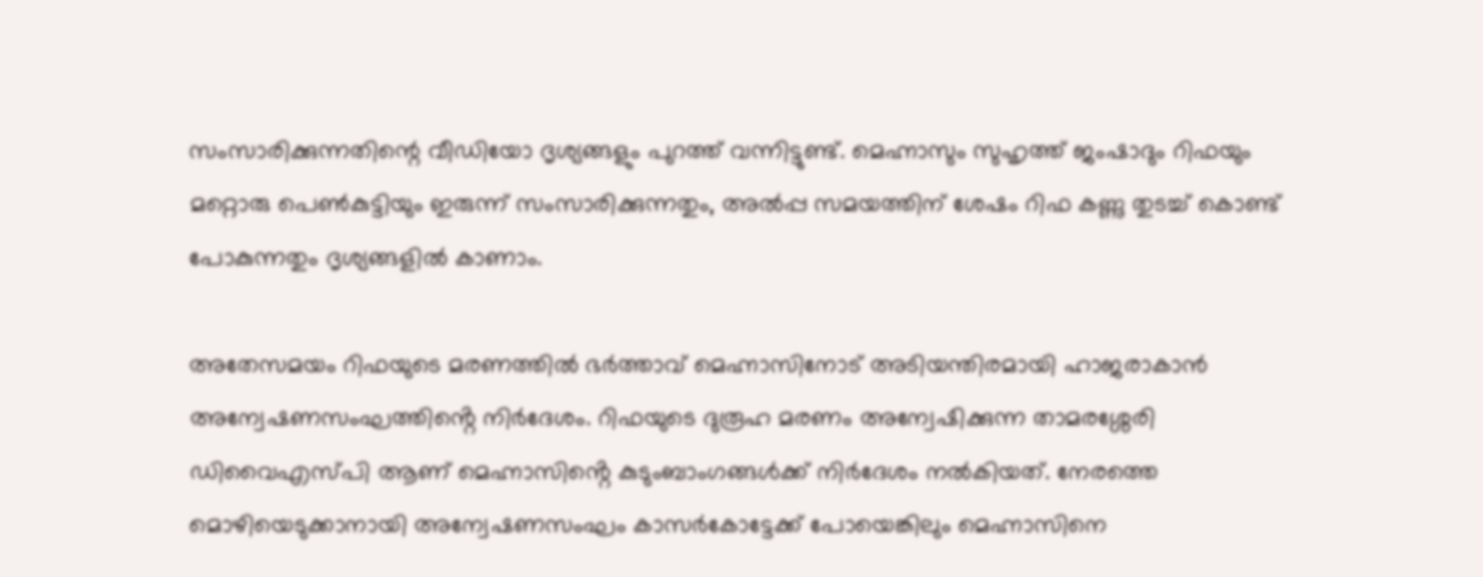സംസാരിക്കുന്നതിന്റെ വീഡിയോ ദൃശ്യങ്ങളും പുറത്ത് വന്നിട്ടുണ്ട്. മെഹ്നാസും സുഹൃത്ത് ജംഷാദും റിഫയും മറ്റൊരു പെൺകുട്ടിയും ഇരുന്ന് സംസാരിക്കുന്നതും, അൽപ്പ സമയത്തിന് ശേഷം റിഫ കണ്ണു തുടച്ച് കൊണ്ട് പോകുന്നതും ദൃശ്യങ്ങളിൽ കാണാം.

അതേസമയം റിഫയുടെ മരണത്തിൽ ഭർത്താവ് മെഹ്നാസിനോട് അടിയന്തിരമായി ഹാജരാകാൻ അന്വേഷണസംഘത്തിൻ്റെ നിർദേശം. റിഫയുടെ ദുരൂഹ മരണം അന്വേഷിക്കുന്ന താമരശ്ശേരി ഡിവൈഎസ്പി ആണ് മെഹ്നാസിൻ്റെ കുടുംബാംഗങ്ങൾക്ക് നിർദേശം നൽകിയത്. നേരത്തെ മൊഴിയെടുക്കാനായി അന്വേഷണസംഘം കാസർകോട്ടേക്ക് പോയെങ്കിലും മെഹ്നാസിനെ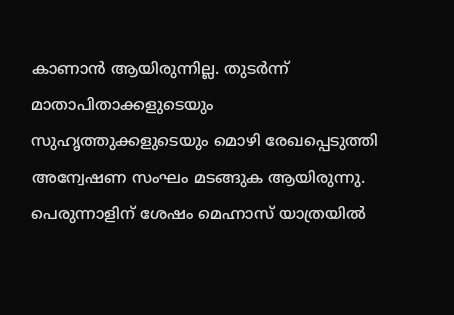കാണാൻ ആയിരുന്നില്ല. തുടർന്ന് മാതാപിതാക്കളുടെയും സുഹൃത്തുക്കളുടെയും മൊഴി രേഖപ്പെടുത്തി അന്വേഷണ സംഘം മടങ്ങുക ആയിരുന്നു. പെരുന്നാളിന് ശേഷം മെഹ്നാസ് യാത്രയിൽ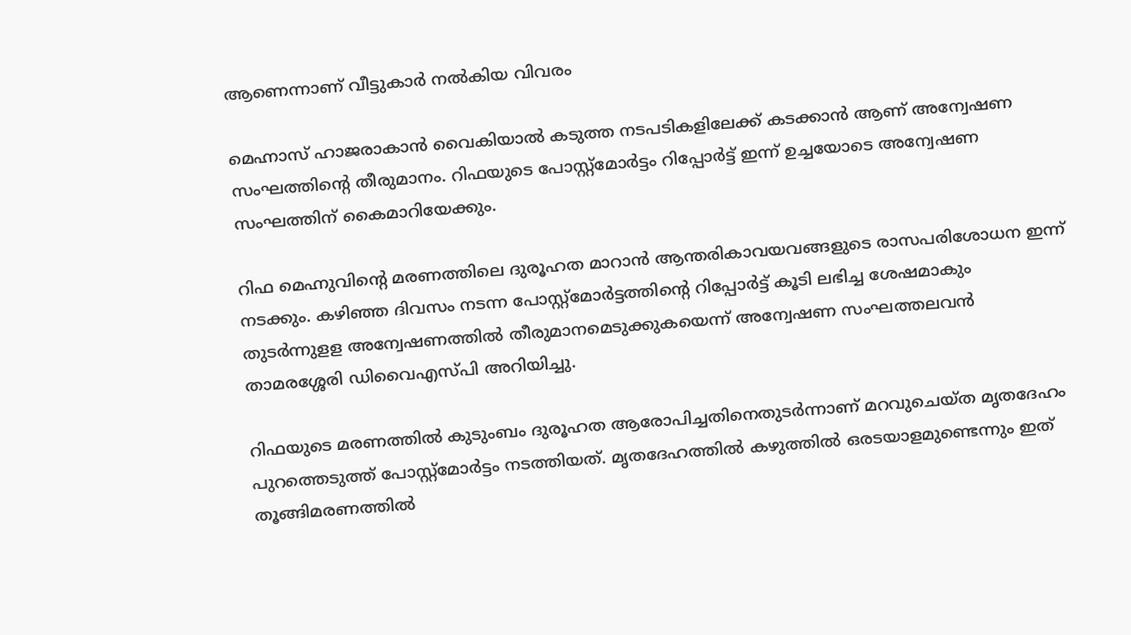ആണെന്നാണ് വീട്ടുകാർ നൽകിയ വിവരം

മെഹ്നാസ് ഹാജരാകാൻ വൈകിയാൽ കടുത്ത നടപടികളിലേക്ക് കടക്കാൻ ആണ് അന്വേഷണ സംഘത്തിൻ്റെ തീരുമാനം. റിഫയുടെ പോസ്റ്റ്മോർട്ടം റിപ്പോർട്ട് ഇന്ന് ഉച്ചയോടെ അന്വേഷണ സംഘത്തിന് കൈമാറിയേക്കും.

റിഫ മെഹ്നുവിന്റെ മരണത്തിലെ ദുരൂഹത മാറാൻ ആന്തരികാവയവങ്ങളുടെ രാസപരിശോധന ഇന്ന് നടക്കും. കഴിഞ്ഞ ദിവസം നടന്ന പോസ്റ്റ്മോർട്ടത്തിന്റെ റിപ്പോർട്ട് കൂടി ലഭിച്ച ശേഷമാകും തുടർന്നുളള അന്വേഷണത്തിൽ തീരുമാനമെടുക്കുകയെന്ന് അന്വേഷണ സംഘത്തലവൻ താമരശ്ശേരി ഡിവൈഎസ്പി അറിയിച്ചു.

റിഫയുടെ മരണത്തിൽ കുടുംബം ദുരൂഹത ആരോപിച്ചതിനെതുടർന്നാണ് മറവുചെയ്ത മൃതദേഹം പുറത്തെടുത്ത് പോസ്റ്റ്മോർട്ടം നടത്തിയത്. മൃതദേഹത്തിൽ കഴുത്തിൽ ഒരടയാളമുണ്ടെന്നും ഇത് തൂങ്ങിമരണത്തിൽ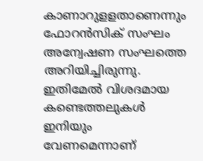കാണാറുളളതാണെന്നും ഫോറൻസിക് സംഘം അന്വേഷണ സംഘത്തെ അറിയിച്ചിരുന്നു. ഇതിമേൽ വിശദമായ കണ്ടെത്തലുകൾ ഇനിയും വേണമെന്നാണ്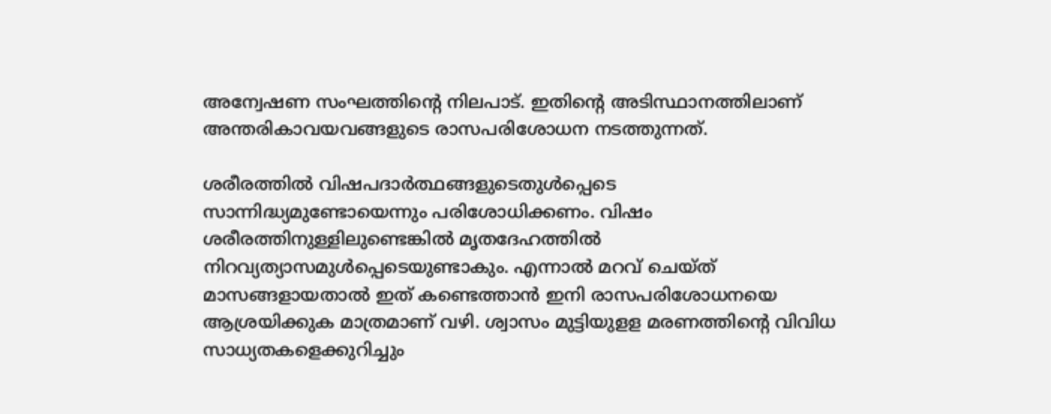അന്വേഷണ സംഘത്തിന്റെ നിലപാട്. ഇതിന്റെ അടിസ്ഥാനത്തിലാണ് അന്തരികാവയവങ്ങളുടെ രാസപരിശോധന നടത്തുന്നത്.

ശരീരത്തിൽ വിഷപദാർത്ഥങ്ങളുടെതുൾപ്പെടെ സാന്നിദ്ധ്യമുണ്ടോയെന്നും പരിശോധിക്കണം. വിഷം ശരീരത്തിനുള്ളിലുണ്ടെങ്കിൽ മൃതദേഹത്തിൽ നിറവ്യത്യാസമുൾപ്പെടെയുണ്ടാകും. എന്നാൽ മറവ് ചെയ്ത് മാസങ്ങളായതാൽ ഇത് കണ്ടെത്താൻ ഇനി രാസപരിശോധനയെ ആശ്രയിക്കുക മാത്രമാണ് വഴി. ശ്വാസം മുട്ടിയുളള മരണത്തിന്റെ വിവിധ സാധ്യതകളെക്കുറിച്ചും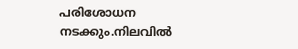പരിശോധന നടക്കും.നിലവിൽ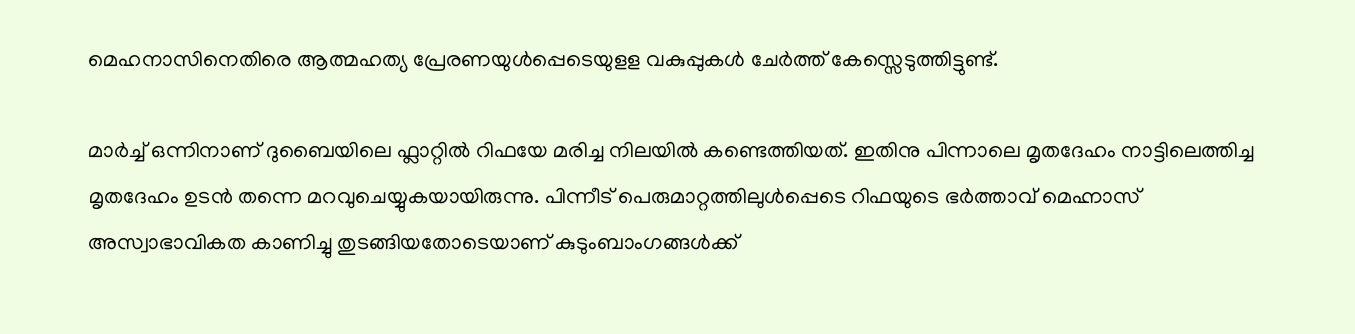മെഹനാസിനെതിരെ ആത്മഹത്യ പ്രേരണയുൾപ്പെടെയുളള വകുപ്പുകൾ ചേർത്ത് കേസ്സെടുത്തിട്ടുണ്ട്.

മാർച്ച്‌ ഒന്നിനാണ് ദുബൈയിലെ ഫ്ലാറ്റിൽ റിഫയേ മരിച്ച നിലയിൽ കണ്ടെത്തിയത്. ഇതിനു പിന്നാലെ മൃതദേഹം നാട്ടിലെത്തിച്ച മൃതദേഹം ഉടൻ തന്നെ മറവുചെയ്യുകയായിരുന്നു. പിന്നീട് പെരുമാറ്റത്തിലുൾപ്പെടെ റിഫയുടെ ഭർത്താവ് മെഹ്നാസ് അസ്വാഭാവികത കാണിച്ചു തുടങ്ങിയതോടെയാണ് കുടുംബാംഗങ്ങൾക്ക്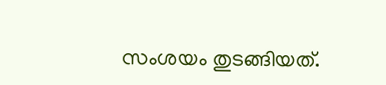സംശയം തുടങ്ങിയത്.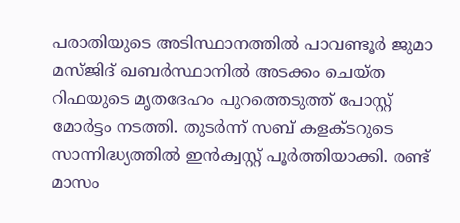പരാതിയുടെ അടിസ്ഥാനത്തിൽ പാവണ്ടൂർ ജുമാ മസ്ജിദ് ഖബർസ്ഥാനിൽ അടക്കം ചെയ്ത റിഫയുടെ മൃതദേഹം പുറത്തെടുത്ത് പോസ്റ്റ് മോ‍ര്‍ട്ടം നടത്തി. തുടർന്ന് സബ് കളക്ടറുടെ സാന്നിദ്ധ്യത്തിൽ ഇൻക്വസ്റ്റ് പൂർത്തിയാക്കി. രണ്ട് മാസം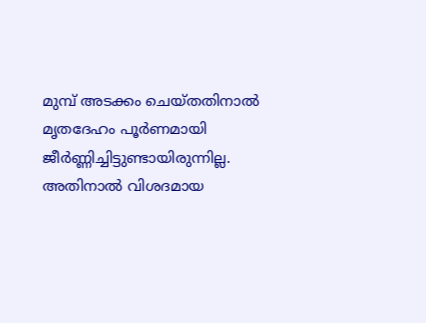മുമ്പ് അടക്കം ചെയ്തതിനാൽ മൃതദേഹം പൂർണമായി ജീർണ്ണിച്ചിട്ടുണ്ടായിരുന്നില്ല. അതിനാൽ വിശദമായ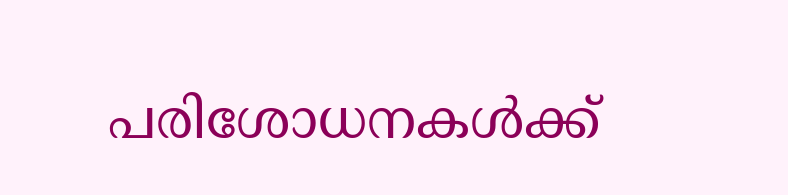പരിശോധനകൾക്ക്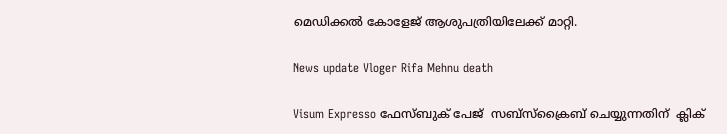മെഡിക്കൽ കോളേജ് ആശുപത്രിയിലേക്ക് മാറ്റി.

News update Vloger Rifa Mehnu death

Visum Expresso ഫേസ്ബുക് പേജ്  സബ്സ്ക്രൈബ് ചെയ്യുന്നതിന്  ക്ലിക്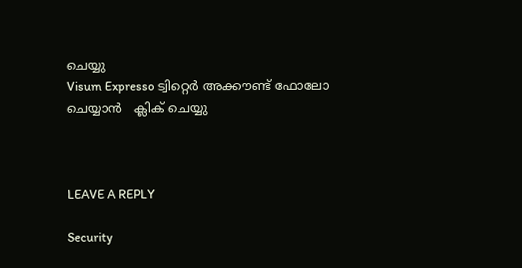ചെയ്യു
Visum Expresso ട്വിറ്റെർ അക്കൗണ്ട് ഫോലോ ചെയ്യാൻ   ക്ലിക് ചെയ്യു



LEAVE A REPLY

Security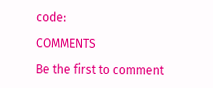code:

COMMENTS

Be the first to comment